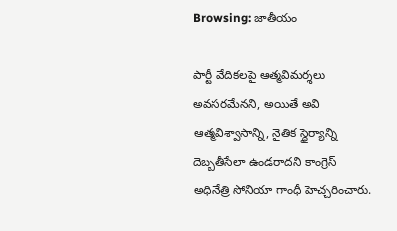Browsing: జాతీయం

పార్టీ వేదికలపై ఆత్మవిమర్శలు అవసరమేనని, అయితే అవి ఆత్మవిశ్వాసాన్ని, నైతిక స్థైర్యాన్ని దెబ్బతీసేలా ఉండరాదని కాంగ్రెస్ అధినేత్రి సోనియా గాంధీ హెచ్చరించారు.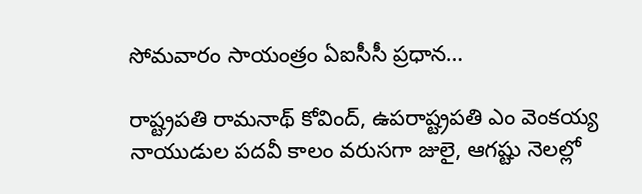సోమవారం సాయంత్రం ఏఐసీసీ ప్రధాన…

రాష్ట్రపతి రామనాథ్ కోవింద్, ఉపరాష్ట్రపతి ఎం వెంకయ్య నాయుడుల పదవీ కాలం వరుసగా జులై, ఆగష్టు నెలల్లో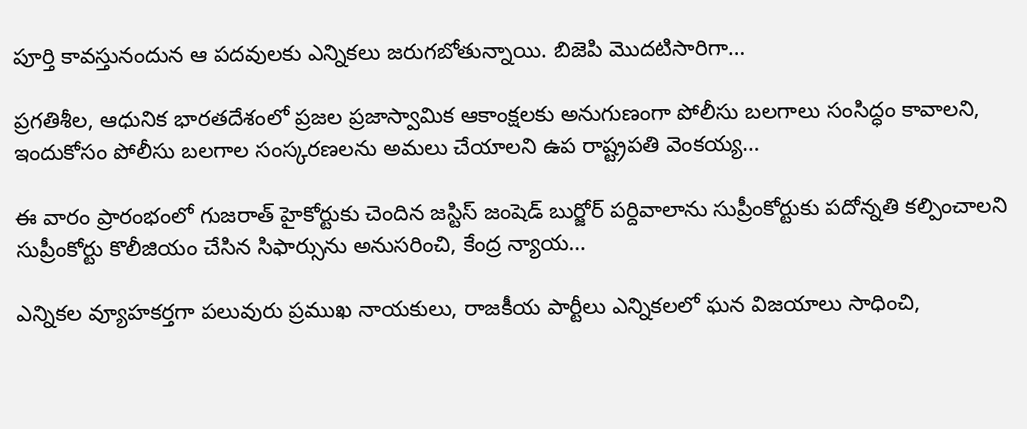పూర్తి కావస్తునందున ఆ పదవులకు ఎన్నికలు జరుగబోతున్నాయి. బిజెపి మొదటిసారిగా…

ప్రగతిశీల, ఆధునిక భారతదేశంలో ప్రజల ప్రజాస్వామిక ఆకాంక్షలకు అనుగుణంగా పోలీసు బలగాలు సంసిద్ధం కావాలని, ఇందుకోసం పోలీసు బలగాల సంస్కరణలను అమలు చేయాలని ఉప రాష్ట్రపతి వెంకయ్య…

ఈ వారం ప్రారంభంలో గుజరాత్ హైకోర్టుకు చెందిన జస్టిస్ జంషెడ్ బుర్జోర్ పర్దివాలాను సుప్రీంకోర్టుకు పదోన్నతి కల్పించాలని సుప్రీంకోర్టు కొలీజియం చేసిన సిఫార్సును అనుసరించి, కేంద్ర న్యాయ…

ఎన్నికల వ్యూహకర్తగా పలువురు ప్రముఖ నాయకులు, రాజకీయ పార్టీలు ఎన్నికలలో ఘన విజయాలు సాధించి,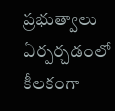ప్రభుత్వాలు ఏర్పర్చడంలో కీలకంగా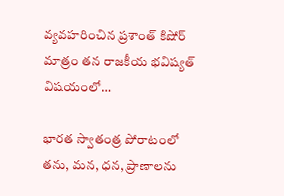వ్యవహరించిన ప్రశాంత్ కిషోర్ మాత్రం తన రాజకీయ భవిష్యత్ విషయంలో…

భారత స్వాతంత్ర పోరాటంలో తను, మన, ధన, ప్రాణాలను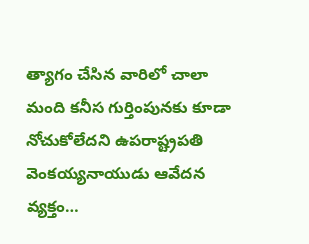త్యాగం చేసిన వారిలో చాలా మంది కనీస గుర్తింపునకు కూడా నోచుకోలేదని ఉపరాష్ట్రపతి వెంకయ్యనాయుడు ఆవేదన వ్యక్తం…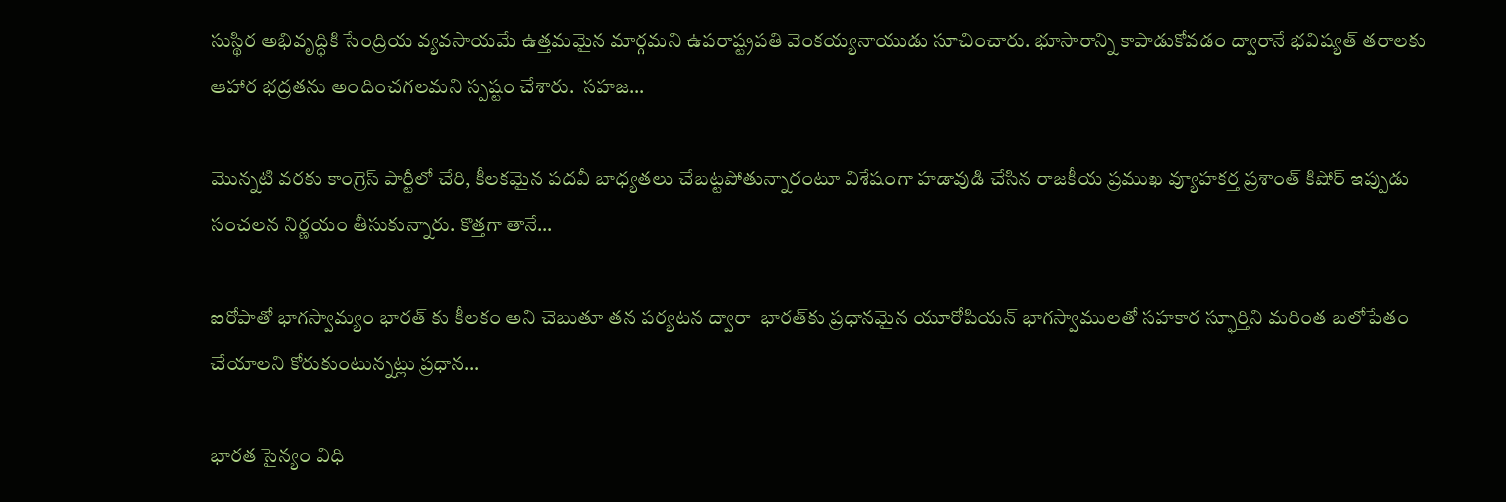సుస్థిర అభివృద్ధికి సేంద్రియ వ్యవసాయమే ఉత్తమమైన మార్గమని ఉపరాష్ట్రపతి వెంకయ్యనాయుడు సూచించారు. భూసారాన్ని కాపాడుకోవడం ద్వారానే భవిష్యత్ తరాలకు ఆహార భద్రతను అందించగలమని స్పష్టం చేశారు.  సహజ…

మొన్నటి వరకు కాంగ్రెస్ పార్టీలో చేరి, కీలకమైన పదవీ బాధ్యతలు చేబట్టపోతున్నారంటూ విశేషంగా హడావుడి చేసిన రాజకీయ ప్రముఖ వ్యూహకర్త ప్రశాంత్ కిషోర్ ఇప్పుడు సంచలన నిర్ణయం తీసుకున్నారు. కొత్తగా తానే…

ఐరోపాతో భాగస్వామ్యం భారత్ కు కీలకం అని చెబుతూ తన పర్యటన ద్వారా  భారత్‌కు ప్రధానమైన యూరోపియన్‌ భాగస్వాములతో సహకార స్ఫూర్తిని మరింత బలోపేతం చేయాలని కోరుకుంటున్నట్లు ప్రధాన…

భారత సైన్యం విధి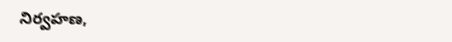నిర్వహణ,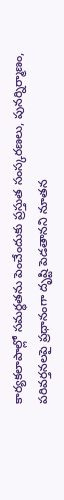కార్యకలాపాల్లో సమర్ధతను పెంచేందుకు ప్రస్తుత సంస్కరణలు, పునర్నిర్మాణం, పరివర్తనలపై ప్రధానంగా దృష్టి పెడతానని నూతన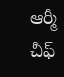ఆర్మీ చీఫ్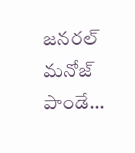జనరల్ మనోజ్ పాండే…